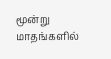மூன்று மாதங்களில்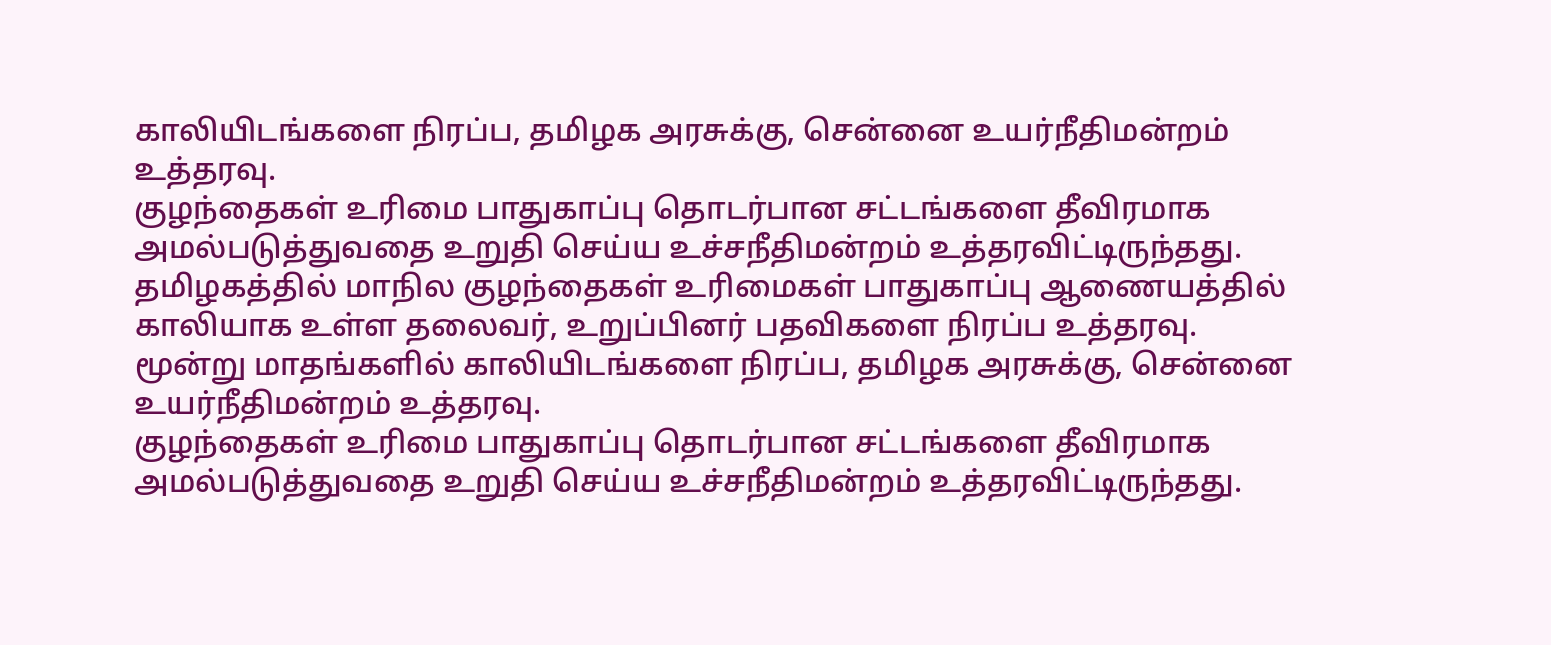காலியிடங்களை நிரப்ப, தமிழக அரசுக்கு, சென்னை உயர்நீதிமன்றம் உத்தரவு.
குழந்தைகள் உரிமை பாதுகாப்பு தொடர்பான சட்டங்களை தீவிரமாக அமல்படுத்துவதை உறுதி செய்ய உச்சநீதிமன்றம் உத்தரவிட்டிருந்தது.
தமிழகத்தில் மாநில குழந்தைகள் உரிமைகள் பாதுகாப்பு ஆணையத்தில் காலியாக உள்ள தலைவர், உறுப்பினர் பதவிகளை நிரப்ப உத்தரவு.
மூன்று மாதங்களில் காலியிடங்களை நிரப்ப, தமிழக அரசுக்கு, சென்னை உயர்நீதிமன்றம் உத்தரவு.
குழந்தைகள் உரிமை பாதுகாப்பு தொடர்பான சட்டங்களை தீவிரமாக அமல்படுத்துவதை உறுதி செய்ய உச்சநீதிமன்றம் உத்தரவிட்டிருந்தது.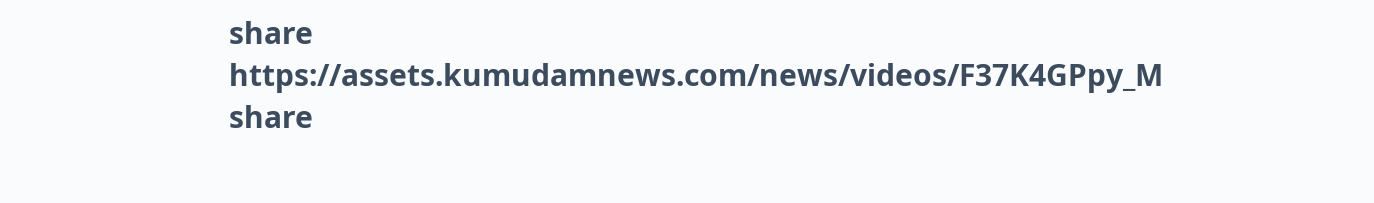share
https://assets.kumudamnews.com/news/videos/F37K4GPpy_M
share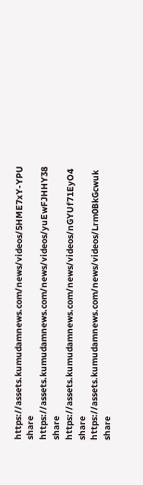https://assets.kumudamnews.com/news/videos/5HME7xY-YPU
share
https://assets.kumudamnews.com/news/videos/yuEwFJHHY38
share
https://assets.kumudamnews.com/news/videos/nGYUf71EyO4
share
https://assets.kumudamnews.com/news/videos/Lrm0BkGcwuk
share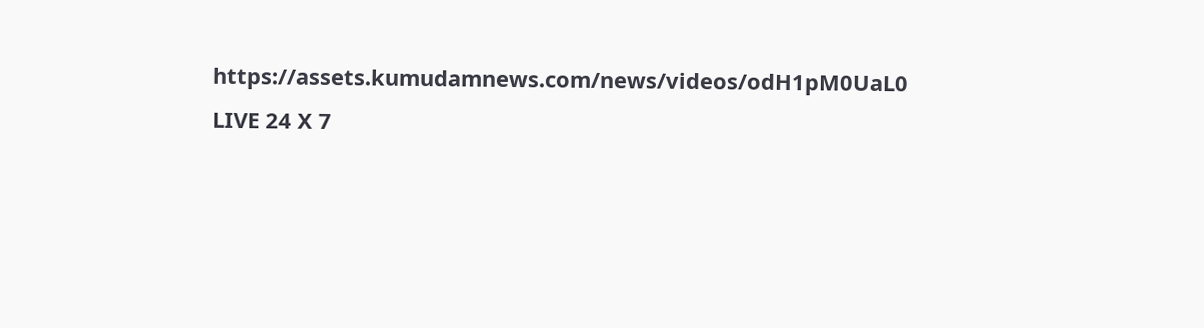https://assets.kumudamnews.com/news/videos/odH1pM0UaL0
LIVE 24 X 7